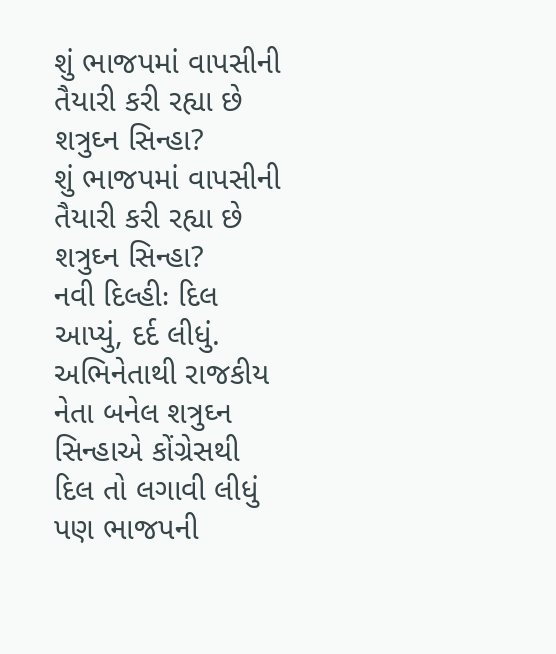શું ભાજપમાં વાપસીની તૈયારી કરી રહ્યા છે શત્રુઘ્ન સિન્હા?
શું ભાજપમાં વાપસીની તૈયારી કરી રહ્યા છે શત્રુઘ્ન સિન્હા?
નવી દિલ્હીઃ દિલ આપ્યું, દર્દ લીધું. અભિનેતાથી રાજકીય નેતા બનેલ શત્રુઘ્ન સિન્હાએ કોંગ્રેસથી દિલ તો લગાવી લીધું પણ ભાજપની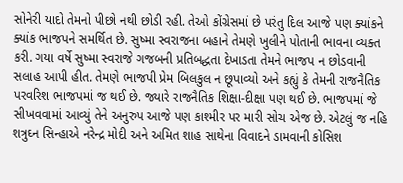સોનેરી યાદો તેમનો પીછો નથી છોડી રહી. તેઓ કોંગ્રેસમાં છે પરંતુ દિલ આજે પણ ક્યાંકને ક્યાંક ભાજપને સમર્થિત છે. સુષ્મા સ્વરાજના બહાને તેમણે ખુલીને પોતાની ભાવના વ્યક્ત કરી. ગયા વર્ષે સુષ્મા સ્વરાજે ગજબની પ્રતિબદ્ધતા દેખાડતા તેમને ભાજપ ન છોડવાની સલાહ આપી હીત. તેમણે ભાજપી પ્રેમ બિલકુલ ન છૂપાવ્યો અને કહ્યું કે તેમની રાજનૈતિક પરવરિશ ભાજપમાં જ થઈ છે. જ્યારે રાજનૈતિક શિક્ષા-દીક્ષા પણ થઈ છે. ભાજપમાં જે સીખવવામાં આવ્યું તેને અનુરુપ આજે પણ કાશ્મીર પર મારી સોચ એજ છે. એટલું જ નહિ શત્રુઘ્ન સિન્હાએ નરેન્દ્ર મોદી અને અમિત શાહ સાથેના વિવાદને ડામવાની કોસિશ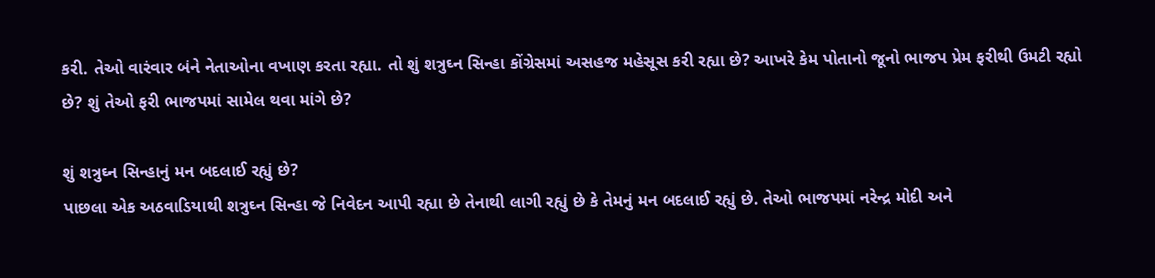કરી. તેઓ વારંવાર બંને નેતાઓના વખાણ કરતા રહ્યા. તો શું શત્રુઘ્ન સિન્હા કોંગ્રેસમાં અસહજ મહેસૂસ કરી રહ્યા છે? આખરે કેમ પોતાનો જૂનો ભાજપ પ્રેમ ફરીથી ઉમટી રહ્યો છે? શું તેઓ ફરી ભાજપમાં સામેલ થવા માંગે છે?

શું શત્રુઘ્ન સિન્હાનું મન બદલાઈ રહ્યું છે?
પાછલા એક અઠવાડિયાથી શત્રુઘ્ન સિન્હા જે નિવેદન આપી રહ્યા છે તેનાથી લાગી રહ્યું છે કે તેમનું મન બદલાઈ રહ્યું છે. તેઓ ભાજપમાં નરેન્દ્ર મોદી અને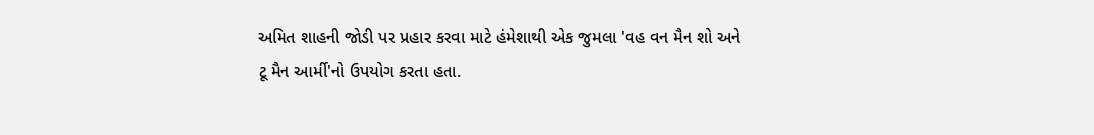અમિત શાહની જોડી પર પ્રહાર કરવા માટે હંમેશાથી એક જુમલા 'વહ વન મૈન શો અને ટૂ મૈન આર્મી'નો ઉપયોગ કરતા હતા.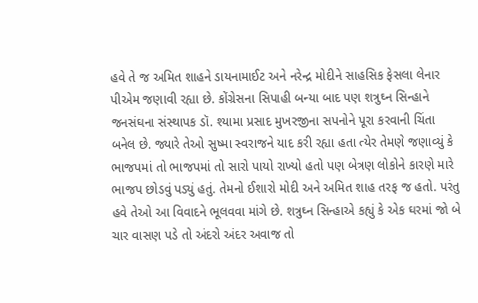હવે તે જ અમિત શાહને ડાયનામાઈટ અને નરેન્દ્ર મોદીને સાહસિક ફેસલા લેનાર પીએમ જણાવી રહ્યા છે. કોંગ્રેસના સિપાહી બન્યા બાદ પણ શત્રુઘ્ન સિન્હાને જનસંઘના સંસ્થાપક ડૉ. શ્યામા પ્રસાદ મુખરજીના સપનોને પૂરા કરવાની ચિંતા બનેલ છે. જ્યારે તેઓ સુષ્મા સ્વરાજને યાદ કરી રહ્યા હતા ત્યેર તેમણે જણાવ્યું કે ભાજપમાં તો ભાજપમાં તો સારો પાયો રાખ્યો હતો પણ બેત્રણ લોકોને કારણે મારે ભાજપ છોડવું પડ્યું હતું. તેમનો ઈશારો મોદી અને અમિત શાહ તરફ જ હતો. પરંતુ હવે તેઓ આ વિવાદને ભૂલવવા માંગે છે. શત્રુઘ્ન સિન્હાએ કહ્યું કે એક ઘરમાં જો બે ચાર વાસણ પડે તો અંદરો અંદર અવાજ તો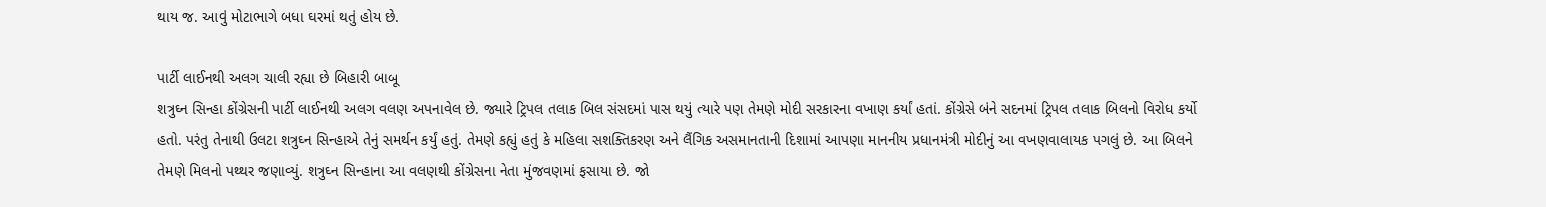થાય જ. આવું મોટાભાગે બધા ઘરમાં થતું હોય છે.

પાર્ટી લાઈનથી અલગ ચાલી રહ્યા છે બિહારી બાબૂ
શત્રુઘ્ન સિન્હા કોંગ્રેસની પાર્ટી લાઈનથી અલગ વલણ અપનાવેલ છે. જ્યારે ટ્રિપલ તલાક બિલ સંસદમાં પાસ થયું ત્યારે પણ તેમણે મોદી સરકારના વખાણ કર્યાં હતાં. કોંગ્રેસે બંને સદનમાં ટ્રિપલ તલાક બિલનો વિરોધ કર્યો હતો. પરંતુ તેનાથી ઉલટા શત્રુઘ્ન સિન્હાએ તેનું સમર્થન કર્યું હતું. તેમણે કહ્યું હતું કે મહિલા સશક્તિકરણ અને લૈંગિક અસમાનતાની દિશામાં આપણા માનનીય પ્રધાનમંત્રી મોદીનું આ વખણવાલાયક પગલું છે. આ બિલને તેમણે મિલનો પથ્થર જણાવ્યું. શત્રુઘ્ન સિન્હાના આ વલણથી કોંગ્રેસના નેતા મુંજવણમાં ફસાયા છે. જો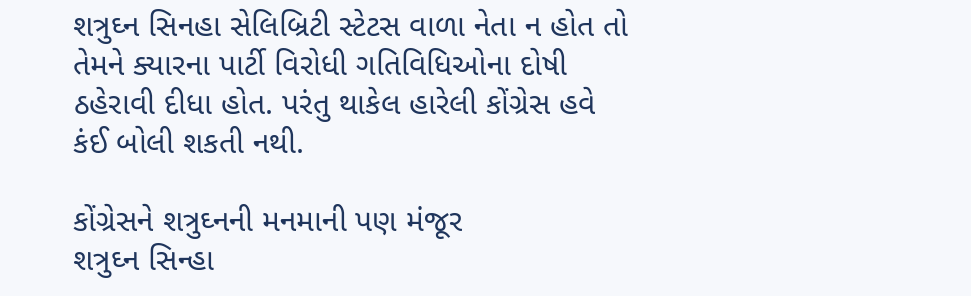શત્રુઘ્ન સિનહા સેલિબ્રિટી સ્ટેટસ વાળા નેતા ન હોત તો તેમને ક્યારના પાર્ટી વિરોધી ગતિવિધિઓના દોષી ઠહેરાવી દીધા હોત. પરંતુ થાકેલ હારેલી કોંગ્રેસ હવે કંઈ બોલી શકતી નથી.

કોંગ્રેસને શત્રુઘ્નની મનમાની પણ મંજૂર
શત્રુઘ્ન સિન્હા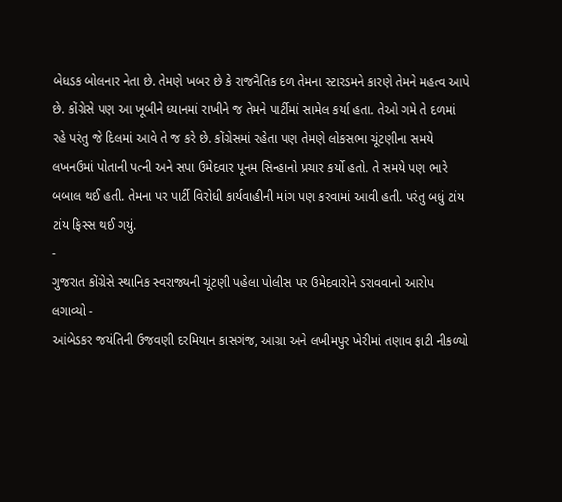બેધડક બોલનાર નેતા છે. તેમણે ખબર છે કે રાજનૈતિક દળ તેમના સ્ટારડમને કારણે તેમને મહત્વ આપે છે. કોંગ્રેસે પણ આ ખૂબીને ધ્યાનમાં રાખીને જ તેમને પાર્ટીમાં સામેલ કર્યા હતા. તેઓ ગમે તે દળમાં રહે પરંતુ જે દિલમાં આવે તે જ કરે છે. કોંગ્રેસમાં રહેતા પણ તેમણે લોકસભા ચૂંટણીના સમયે લખનઉમાં પોતાની પત્ની અને સપા ઉમેદવાર પૂનમ સિન્હાનો પ્રચાર કર્યો હતો. તે સમયે પણ ભારે બબાલ થઈ હતી. તેમના પર પાર્ટી વિરોધી કાર્યવાહીની માંગ પણ કરવામાં આવી હતી. પરંતુ બધું ટાંય ટાંય ફિસ્સ થઈ ગયું.
-
ગુજરાત કોંગ્રેસે સ્થાનિક સ્વરાજ્યની ચૂંટણી પહેલા પોલીસ પર ઉમેદવારોને ડરાવવાનો આરોપ લગાવ્યો -
આંબેડકર જયંતિની ઉજવણી દરમિયાન કાસગંજ, આગ્રા અને લખીમપુર ખેરીમાં તણાવ ફાટી નીકળ્યો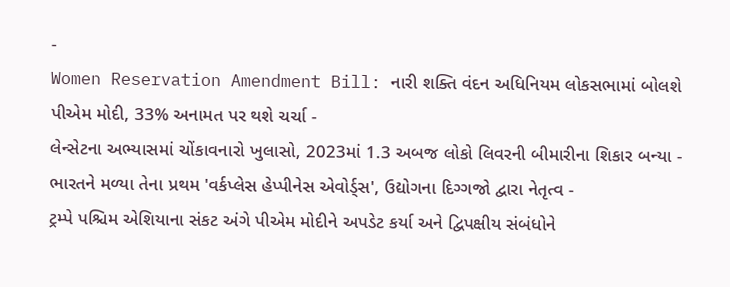-
Women Reservation Amendment Bill: નારી શક્તિ વંદન અધિનિયમ લોકસભામાં બોલશે પીએમ મોદી, 33% અનામત પર થશે ચર્ચા -
લેન્સેટના અભ્યાસમાં ચોંકાવનારો ખુલાસો, 2023માં 1.3 અબજ લોકો લિવરની બીમારીના શિકાર બન્યા -
ભારતને મળ્યા તેના પ્રથમ 'વર્કપ્લેસ હેપ્પીનેસ એવોર્ડ્સ', ઉદ્યોગના દિગ્ગજો દ્વારા નેતૃત્વ -
ટ્રમ્પે પશ્ચિમ એશિયાના સંકટ અંગે પીએમ મોદીને અપડેટ કર્યા અને દ્વિપક્ષીય સંબંધોને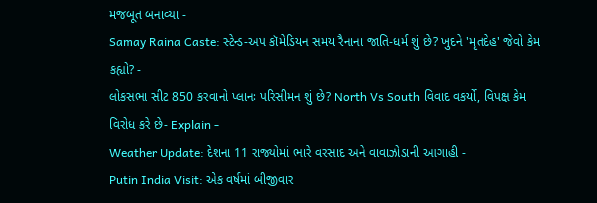મજબૂત બનાવ્યા -
Samay Raina Caste: સ્ટેન્ડ-અપ કૉમેડિયન સમય રૈનાના જાતિ-ધર્મ શું છે? ખુદને 'મૃતદેહ' જેવો કેમ કહ્યો? -
લોકસભા સીટ 850 કરવાનો પ્લાનઃ પરિસીમન શું છે? North Vs South વિવાદ વકર્યો, વિપક્ષ કેમ વિરોધ કરે છે- Explain -
Weather Update: દેશના 11 રાજ્યોમાં ભારે વરસાદ અને વાવાઝોડાની આગાહી -
Putin India Visit: એક વર્ષમાં બીજીવાર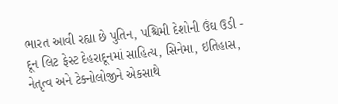ભારત આવી રહ્યા છે પુતિન, પશ્ચિમી દેશોની ઉંઘ ઉડી -
દૂન લિટ ફેસ્ટ દેહરાદૂનમાં સાહિત્ય, સિનેમા, ઇતિહાસ, નેતૃત્વ અને ટેક્નોલોજીને એકસાથે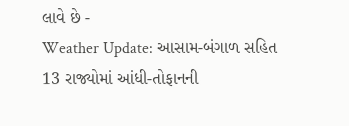લાવે છે -
Weather Update: આસામ-બંગાળ સહિત 13 રાજ્યોમાં આંધી-તોફાનની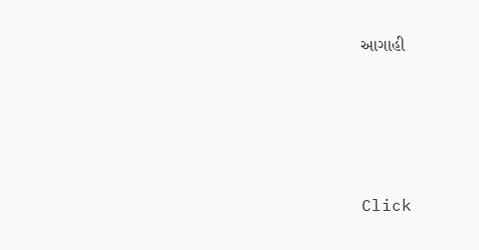આગાહી




Click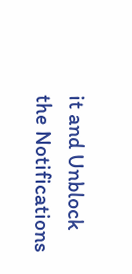it and Unblock the Notifications